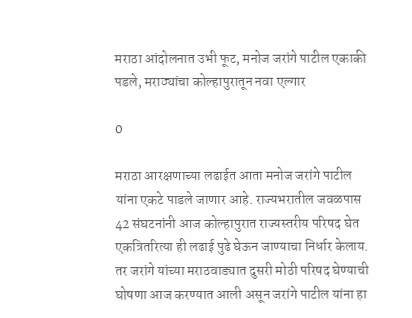मराठा आंदोलनात उभी फूट, मनोज जरांगे पाटील एकाकी पडले, मराठ्यांचा कोल्हापुरातून नवा एल्गार

0

मराठा आरक्षणाच्या लढाईत आता मनोज जरांगे पाटील यांना एकटे पाडले जाणार आहे. राज्यभरातील जवळपास 42 संघटनांनी आज कोल्हापुरात राज्यस्तरीय परिषद घेत एकत्रितरित्या ही लढाई पुढे घेऊन जाण्याचा निर्धार केलाय. तर जरांगे यांच्या मराठवाड्यात दुसरी मोठी परिषद घेण्याची घोषणा आज करण्यात आली असून जरांगे पाटील यांना हा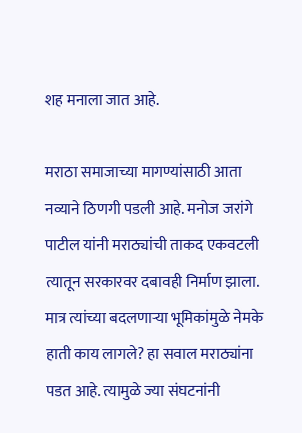शह मनाला जात आहे.

मराठा समाजाच्या मागण्यांसाठी आता नव्याने ठिणगी पडली आहे. मनोज जरांगे पाटील यांनी मराठ्यांची ताकद एकवटली त्यातून सरकारवर दबावही निर्माण झाला. मात्र त्यांच्या बदलणाऱ्या भूमिकांमुळे नेमके हाती काय लागले? हा सवाल मराठ्यांना पडत आहे. त्यामुळे ज्या संघटनांनी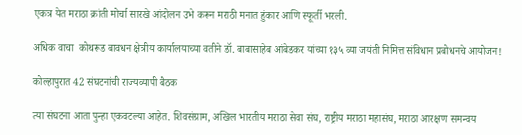एकत्र येत मराठा क्रांती मोर्चा सारखे आंदोलन उभे करून मराठी मनात हुंकार आणि स्फूर्ती भरली.

अधिक वाचा  कोथरूड बावधन क्षेत्रीय कार्यालयाच्या वतीने डॉ. बाबासाहेब आंबेडकर यांच्या १३५ व्या जयंती निमित्त संविधान प्रबोधनचे आयोजन!

कोल्हापुरात 42 संघटनांची राज्यव्यापी बैठक

त्या संघटना आता पुन्हा एकवटल्या आहेत. शिवसंग्राम, अखिल भारतीय मराठा सेवा संघ, राष्ट्रीय मराठा महासंघ, मराठा आरक्षण समन्वय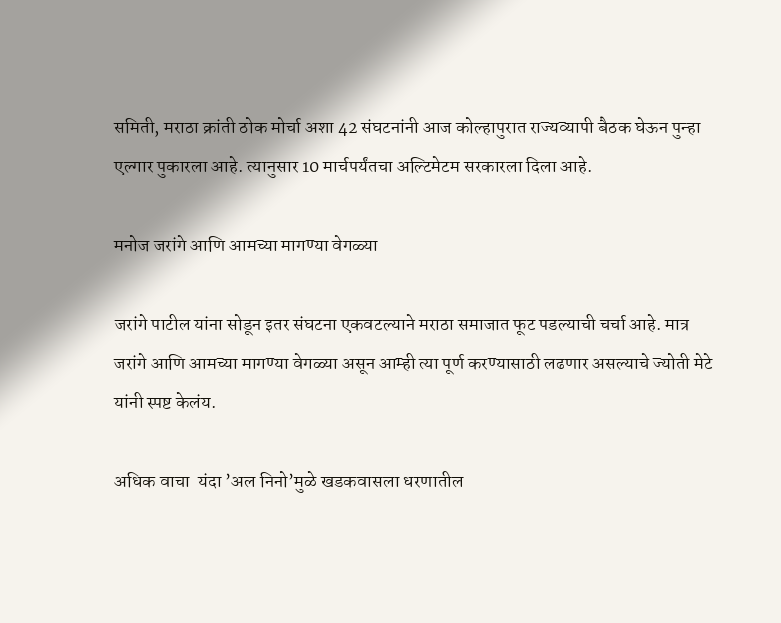समिती, मराठा क्रांती ठोक मोर्चा अशा 42 संघटनांनी आज कोल्हापुरात राज्यव्यापी बैठक घेऊन पुन्हा एल्गार पुकारला आहे. त्यानुसार 10 मार्चपर्यंतचा अल्टिमेटम सरकारला दिला आहे.

मनोज जरांगे आणि आमच्या मागण्या वेगळ्या

जरांगे पाटील यांना सोडून इतर संघटना एकवटल्याने मराठा समाजात फूट पडल्याची चर्चा आहे. मात्र जरांगे आणि आमच्या मागण्या वेगळ्या असून आम्ही त्या पूर्ण करण्यासाठी लढणार असल्याचे ज्योती मेटे यांनी स्पष्ट केलंय.

अधिक वाचा  यंदा ‌’अल निनो‌’मुळे खडकवासला धरणातील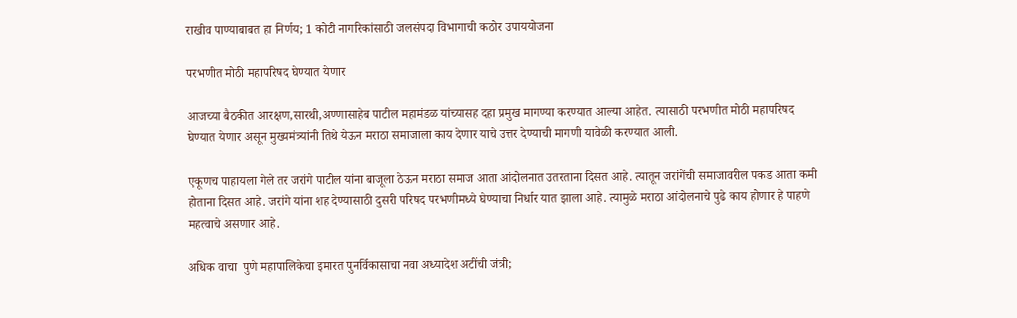राखीव पाण्याबाबत हा निर्णय; 1 कोटी नागरिकांसाठी जलसंपदा विभागाची कठोर उपाययोजना

परभणीत मोठी महापरिषद घेण्यात येणार

आजच्या बैठकीत आरक्षण,सारथी,अण्णासाहेब पाटील महामंडळ यांच्यासह दहा प्रमुख मागण्या करण्यात आल्या आहेत. त्यासाठी परभणीत मोठी महापरिषद घेण्यात येणार असून मुख्यमंत्र्यांनी तिथे येऊन मराठा समाजाला काय देणार याचे उत्तर देण्याची मागणी यावेळी करण्यात आली.

एकूणच पाहायला गेले तर जरांगे पाटील यांना बाजूला ठेऊन मराठा समाज आता आंदोलनात उतरताना दिसत आहे. त्यातून जरांगेंची समाजावरील पकड आता कमी होताना दिसत आहे. जरांगे यांना शह देण्यासाठी दुसरी परिषद परभणीमध्ये घेण्याचा निर्धार यात झाला आहे. त्यामुळे मराठा आंदोलनाचे पुढे काय होणार हे पाहणे महत्वाचे असणार आहे.

अधिक वाचा  पुणे महापालिकेचा इमारत पुनर्विकासाचा नवा अध्यादेश अटींची जंत्री;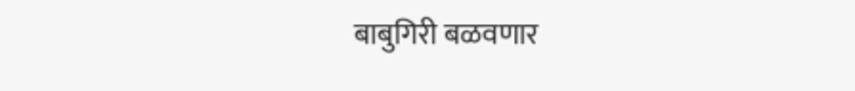बाबुगिरी बळवणार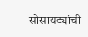सोसायट्यांची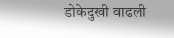डोकेदुखी वाढली